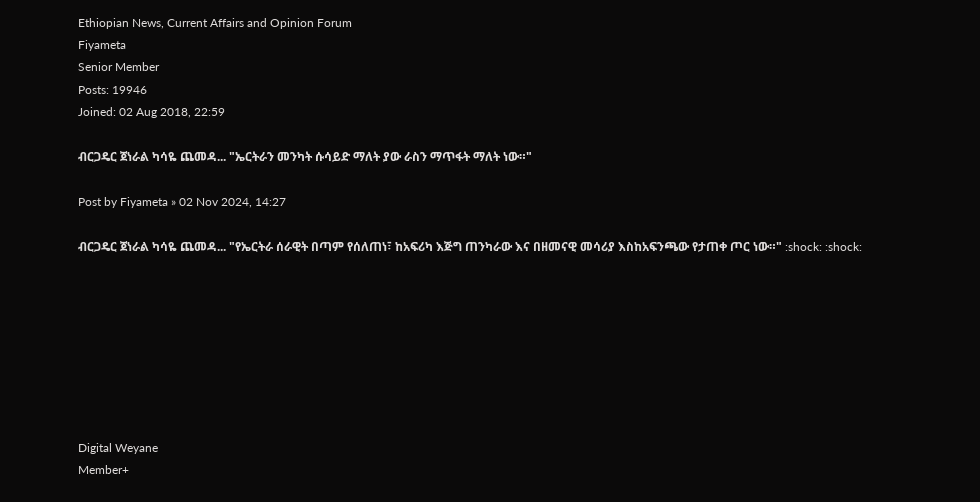Ethiopian News, Current Affairs and Opinion Forum
Fiyameta
Senior Member
Posts: 19946
Joined: 02 Aug 2018, 22:59

ብርጋዴር ጀነራል ካሳዬ ጨመዳ... "ኤርትራን መንካት ሱሳይድ ማለት ያው ራስን ማጥፋት ማለት ነው።"

Post by Fiyameta » 02 Nov 2024, 14:27

ብርጋዴር ጀነራል ካሳዬ ጨመዳ... "የኤርትራ ሰራዊት በጣም የሰለጠነ፣ ከአፍሪካ እጅግ ጠንካራው እና በዘመናዊ መሳሪያ እስከአፍንጫው የታጠቀ ጦር ነው።" :shock: :shock:








Digital Weyane
Member+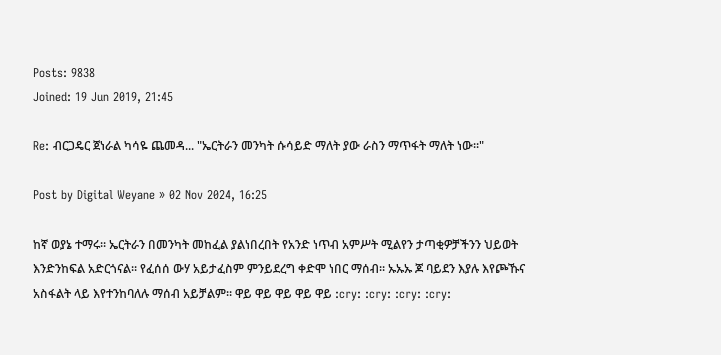Posts: 9838
Joined: 19 Jun 2019, 21:45

Re: ብርጋዴር ጀነራል ካሳዬ ጨመዳ... "ኤርትራን መንካት ሱሳይድ ማለት ያው ራስን ማጥፋት ማለት ነው።"

Post by Digital Weyane » 02 Nov 2024, 16:25

ከኛ ወያኔ ተማሩ። ኤርትራን በመንካት መከፈል ያልነበረበት የአንድ ነጥብ አምሥት ሚልየን ታጣቂዎቻችንን ህይወት እንድንከፍል አድርጎናል። የፈሰሰ ውሃ አይታፈስም ምንይደረግ ቀድሞ ነበር ማሰብ። ኡኡኡ ጆ ባይደን እያሉ እየጮኹና አስፋልት ላይ እየተንከባለሉ ማሰብ አይቻልም። ዋይ ዋይ ዋይ ዋይ ዋይ :cry: :cry: :cry: :cry: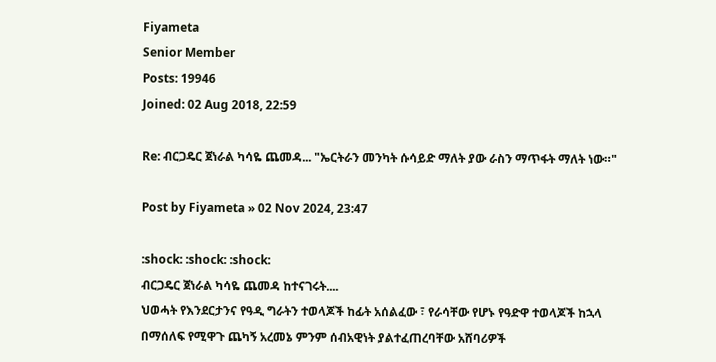Fiyameta
Senior Member
Posts: 19946
Joined: 02 Aug 2018, 22:59

Re: ብርጋዴር ጀነራል ካሳዬ ጨመዳ... "ኤርትራን መንካት ሱሳይድ ማለት ያው ራስን ማጥፋት ማለት ነው።"

Post by Fiyameta » 02 Nov 2024, 23:47

:shock: :shock: :shock:
ብርጋዴር ጀነራል ካሳዬ ጨመዳ ከተናገሩት....
ህወሓት የእንደርታንና የዓዲ ግራትን ተወላጆች ከፊት አሰልፈው ፣ የራሳቸው የሆኑ የዓድዋ ተወላጆች ከኋላ በማሰለፍ የሚዋጉ ጨካኝ አረመኔ ምንም ሰብአዊነት ያልተፈጠረባቸው አሸባሪዎች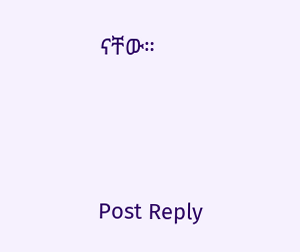ናቸው።




Post Reply